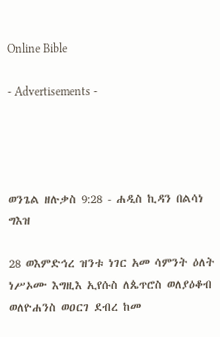Online Bible

- Advertisements -




ወንጌል ዘሉቃስ 9:28 - ሐዲስ ኪዳን በልሳነ ግእዝ

28 ወእምድኅረ ዝንቱ ነገር አመ ሳምንት ዕለት ነሥኦሙ እግዚእ ኢየሱስ ለጴጥሮስ ወለያዕቆብ ወለዮሐንስ ወዐርገ ደብረ ከመ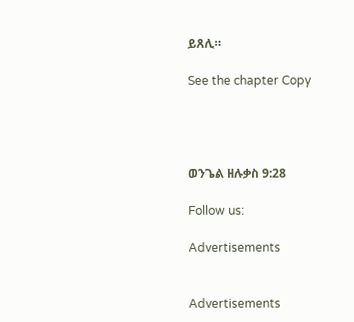ይጸሊ።

See the chapter Copy




ወንጌል ዘሉቃስ 9:28

Follow us:

Advertisements


Advertisements